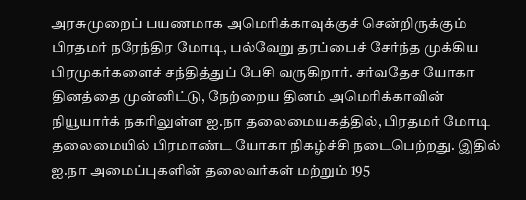அரசுமுறைப் பயணமாக அமெரிக்காவுக்குச் சென்றிருக்கும் பிரதமர் நரேந்திர மோடி, பல்வேறு தரப்பைச் சேர்ந்த முக்கிய பிரமுகர்களைச் சந்தித்துப் பேசி வருகிறார். சர்வதேச யோகா தினத்தை முன்னிட்டு, நேற்றைய தினம் அமெரிக்காவின் நியூயார்க் நகரிலுள்ள ஐ.நா தலைமையகத்தில், பிரதமர் மோடி தலைமையில் பிரமாண்ட யோகா நிகழ்ச்சி நடைபெற்றது. இதில் ஐ.நா அமைப்புகளின் தலைவர்கள் மற்றும் 195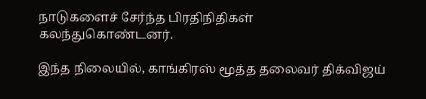நாடுகளைச் சேர்ந்த பிரதிநிதிகள் கலந்துகொண்டனர்.

இந்த நிலையில், காங்கிரஸ் மூத்த தலைவர் திக்விஜய்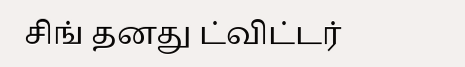சிங் தனது ட்விட்டர்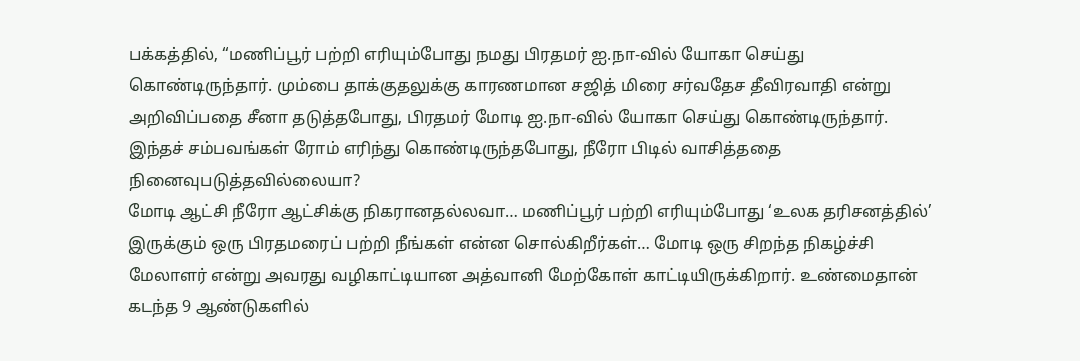பக்கத்தில், “மணிப்பூர் பற்றி எரியும்போது நமது பிரதமர் ஐ.நா-வில் யோகா செய்து கொண்டிருந்தார். மும்பை தாக்குதலுக்கு காரணமான சஜித் மிரை சர்வதேச தீவிரவாதி என்று அறிவிப்பதை சீனா தடுத்தபோது, பிரதமர் மோடி ஐ.நா-வில் யோகா செய்து கொண்டிருந்தார். இந்தச் சம்பவங்கள் ரோம் எரிந்து கொண்டிருந்தபோது, நீரோ பிடில் வாசித்ததை நினைவுபடுத்தவில்லையா?
மோடி ஆட்சி நீரோ ஆட்சிக்கு நிகரானதல்லவா… மணிப்பூர் பற்றி எரியும்போது ‘உலக தரிசனத்தில்’ இருக்கும் ஒரு பிரதமரைப் பற்றி நீங்கள் என்ன சொல்கிறீர்கள்… மோடி ஒரு சிறந்த நிகழ்ச்சி மேலாளர் என்று அவரது வழிகாட்டியான அத்வானி மேற்கோள் காட்டியிருக்கிறார். உண்மைதான் கடந்த 9 ஆண்டுகளில்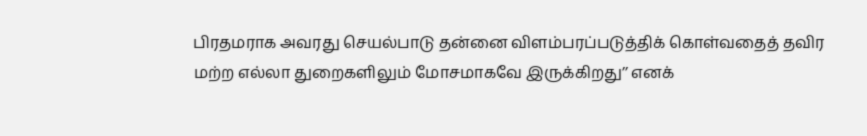பிரதமராக அவரது செயல்பாடு தன்னை விளம்பரப்படுத்திக் கொள்வதைத் தவிர மற்ற எல்லா துறைகளிலும் மோசமாகவே இருக்கிறது’’ எனக்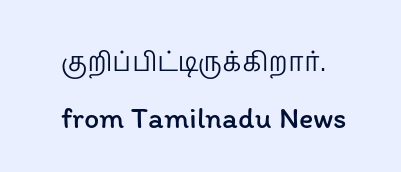குறிப்பிட்டிருக்கிறார்.
from Tamilnadu News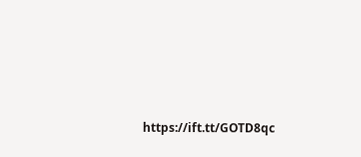https://ift.tt/GOTD8qc